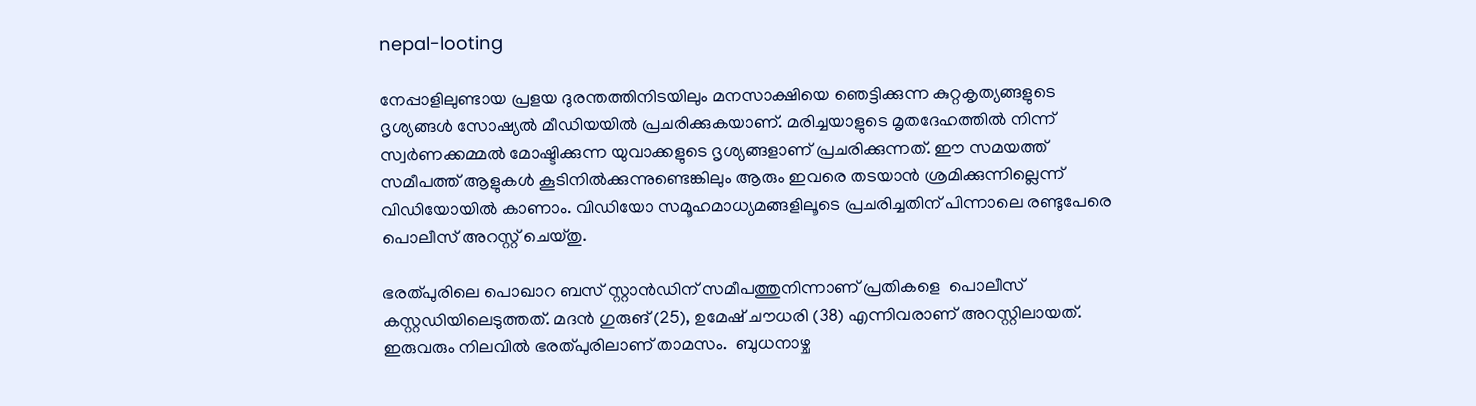nepal-looting

നേപ്പാളിലുണ്ടായ പ്രളയ ദുരന്തത്തിനിടയിലും മനസാക്ഷിയെ ഞെട്ടിക്കുന്ന കുറ്റകൃത്യങ്ങളുടെ ദൃശ്യങ്ങള്‍ സോഷ്യല്‍ മീഡിയയില്‍ പ്രചരിക്കുകയാണ്. മരിച്ചയാളുടെ മൃതദേഹത്തിൽ നിന്ന് സ്വർണക്കമ്മൽ മോഷ്ടിക്കുന്ന യുവാക്കളുടെ ദൃശ്യങ്ങളാണ് പ്രചരിക്കുന്നത്. ഈ സമയത്ത് സമീപത്ത് ആളുകള്‍ കൂടിനില്‍ക്കുന്നുണ്ടെങ്കിലും ആരും ഇവരെ തടയാന്‍ ശ്രമിക്കുന്നില്ലെന്ന് വിഡിയോയില്‍ കാണാം. വിഡിയോ സമൂഹമാധ്യമങ്ങളിലൂടെ പ്രചരിച്ചതിന് പിന്നാലെ രണ്ടുപേരെ പൊലീസ് അറസ്റ്റ് ചെയ്തു.

ഭരത്പുരിലെ പൊഖാറ ബസ് സ്റ്റാൻഡിന് സമീപത്തുനിന്നാണ് പ്രതികളെ  പൊലീസ് കസ്റ്റഡിയിലെടുത്തത്. മദൻ ഗുരുങ് (25), ഉമേഷ് ചൗധരി (38) എന്നിവരാണ് അറസ്റ്റിലായത്. ഇരുവരും നിലവിൽ ഭരത്പുരിലാണ് താമസം.  ബുധനാഴ്ച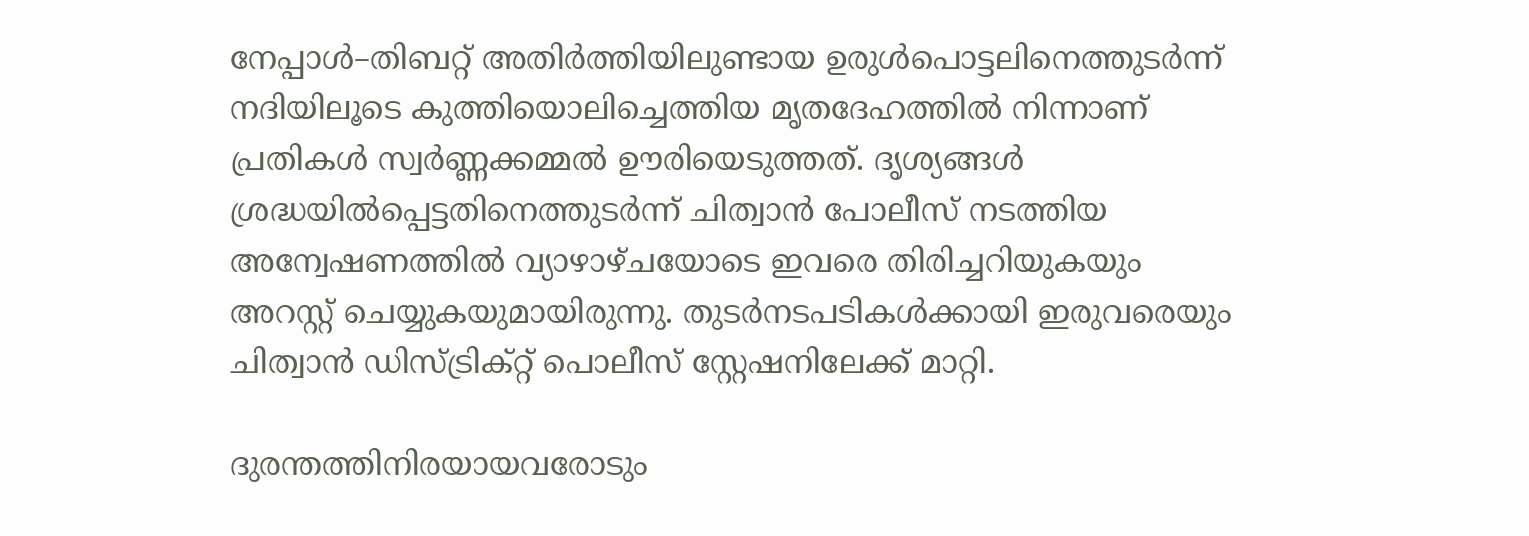നേപ്പാള്‍–തിബറ്റ് അതിര്‍ത്തിയിലുണ്ടായ ഉരുൾപൊട്ടലിനെത്തുടർന്ന് നദിയിലൂടെ കുത്തിയൊലിച്ചെത്തിയ മൃതദേഹത്തിൽ നിന്നാണ് പ്രതികൾ സ്വർണ്ണക്കമ്മൽ ഊരിയെടുത്തത്. ദൃശ്യങ്ങൾ ശ്രദ്ധയിൽപ്പെട്ടതിനെത്തുടർന്ന് ചിത്വാൻ പോലീസ് നടത്തിയ അന്വേഷണത്തിൽ വ്യാഴാഴ്ചയോടെ ഇവരെ തിരിച്ചറിയുകയും അറസ്റ്റ് ചെയ്യുകയുമായിരുന്നു. തുടർനടപടികൾക്കായി ഇരുവരെയും ചിത്വാൻ ഡിസ്ട്രിക്റ്റ് പൊലീസ് സ്റ്റേഷനിലേക്ക് മാറ്റി.

ദുരന്തത്തിനിരയായവരോടും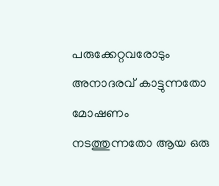പരുക്കേറ്റവരോടും അനാദരവ് കാട്ടുന്നതോ മോഷണം നടത്തുന്നതോ ആയ ഒരു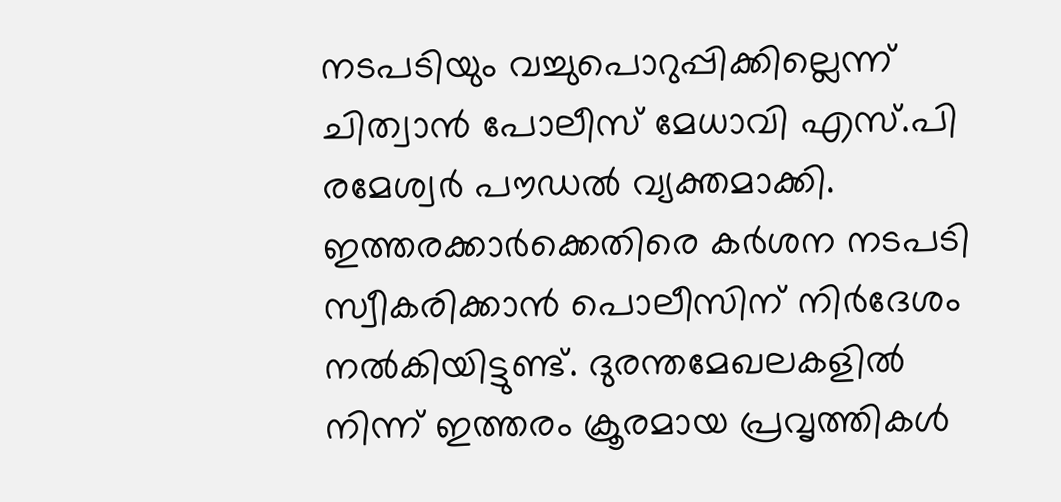നടപടിയും വച്ചുപൊറുപ്പിക്കില്ലെന്ന് ചിത്വാൻ പോലീസ് മേധാവി എസ്.പി രമേശ്വർ പൗഡൽ വ്യക്തമാക്കി. ഇത്തരക്കാർക്കെതിരെ കർശന നടപടി സ്വീകരിക്കാൻ പൊലീസിന് നിർദേശം നൽകിയിട്ടുണ്ട്. ദുരന്തമേഖലകളിൽ നിന്ന് ഇത്തരം ക്രൂരമായ പ്രവൃത്തികൾ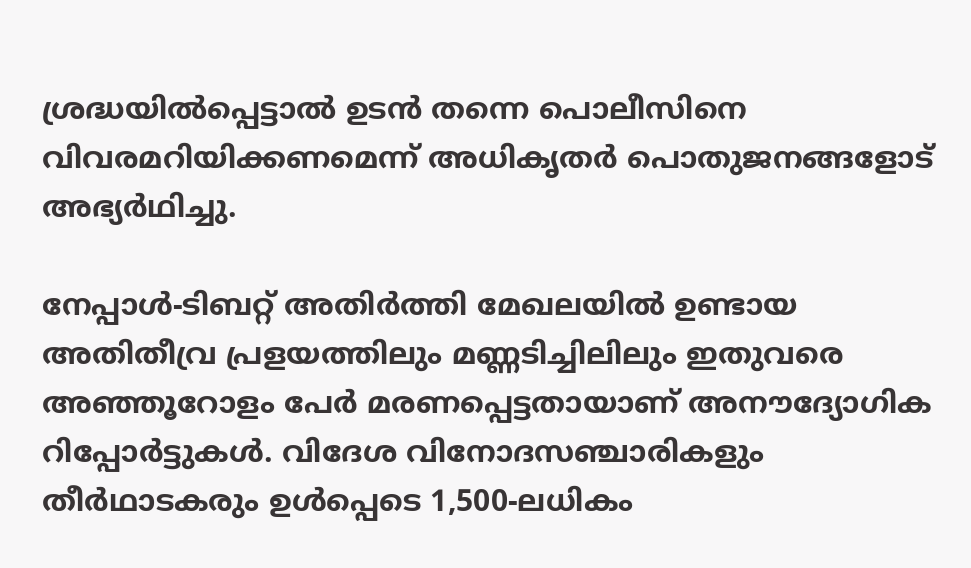ശ്രദ്ധയിൽപ്പെട്ടാൽ ഉടൻ തന്നെ പൊലീസിനെ വിവരമറിയിക്കണമെന്ന് അധികൃതർ പൊതുജനങ്ങളോട് അഭ്യർഥിച്ചു.

നേപ്പാൾ-ടിബറ്റ് അതിർത്തി മേഖലയിൽ ഉണ്ടായ അതിതീവ്ര പ്രളയത്തിലും മണ്ണടിച്ചിലിലും ഇതുവരെ അഞ്ഞൂറോളം പേർ മരണപ്പെട്ടതായാണ് അനൗദ്യോഗിക റിപ്പോര്‍ട്ടുകള്‍. വിദേശ വിനോദസഞ്ചാരികളും തീർഥാടകരും ഉൾപ്പെടെ 1,500-ലധികം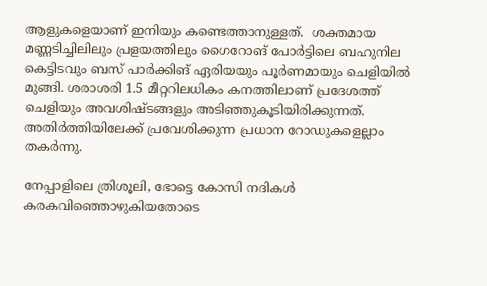ആളുകളെയാണ് ഇനിയും കണ്ടെത്താനുള്ളത്.  ശക്തമായ മണ്ണടിച്ചിലിലും പ്രളയത്തിലും ഗൈറോങ് പോർട്ടിലെ ബഹുനില കെട്ടിടവും ബസ് പാർക്കിങ് ഏരിയയും പൂർണമായും ചെളിയിൽ മുങ്ങി. ശരാശരി 1.5 മീറ്ററിലധികം കനത്തിലാണ് പ്രദേശത്ത് ചെളിയും അവശിഷ്ടങ്ങളും അടിഞ്ഞുകൂടിയിരിക്കുന്നത്. അതിർത്തിയിലേക്ക് പ്രവേശിക്കുന്ന പ്രധാന റോഡുകളെല്ലാം തകർന്നു.

നേപ്പാളിലെ ത്രിശൂലി, ഭോട്ടെ കോസി നദികൾ കരകവിഞ്ഞൊഴുകിയതോടെ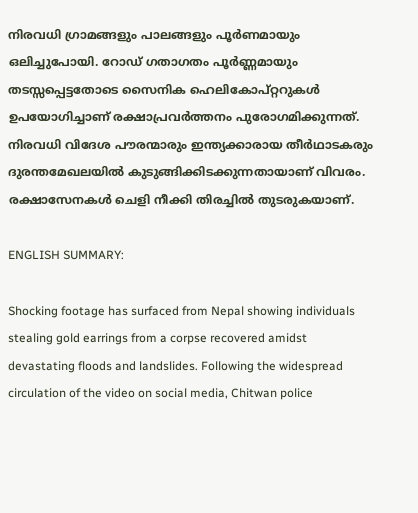നിരവധി ഗ്രാമങ്ങളും പാലങ്ങളും പൂർണമായും ഒലിച്ചുപോയി. റോഡ് ഗതാഗതം പൂർണ്ണമായും തടസ്സപ്പെട്ടതോടെ സൈനിക ഹെലികോപ്റ്ററുകൾ ഉപയോഗിച്ചാണ് രക്ഷാപ്രവർത്തനം പുരോഗമിക്കുന്നത്. നിരവധി വിദേശ പൗരന്മാരും ഇന്ത്യക്കാരായ തീർഥാടകരും ദുരന്തമേഖലയിൽ കുടുങ്ങിക്കിടക്കുന്നതായാണ് വിവരം. രക്ഷാസേനകൾ ചെളി നീക്കി തിരച്ചിൽ തുടരുകയാണ്.

ENGLISH SUMMARY:

Shocking footage has surfaced from Nepal showing individuals stealing gold earrings from a corpse recovered amidst devastating floods and landslides. Following the widespread circulation of the video on social media, Chitwan police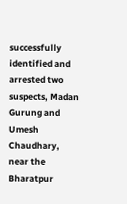successfully identified and arrested two suspects, Madan Gurung and Umesh Chaudhary, near the Bharatpur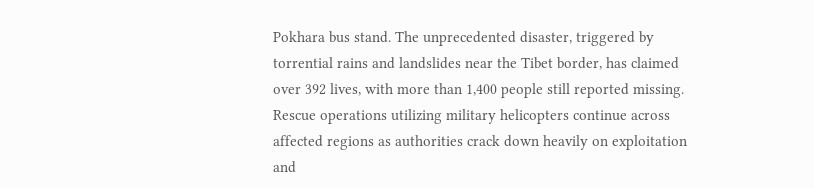Pokhara bus stand. The unprecedented disaster, triggered by torrential rains and landslides near the Tibet border, has claimed over 392 lives, with more than 1,400 people still reported missing. Rescue operations utilizing military helicopters continue across affected regions as authorities crack down heavily on exploitation and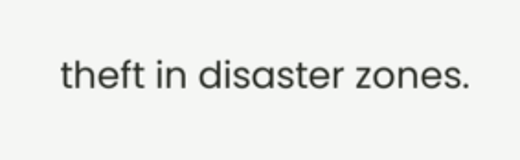theft in disaster zones.